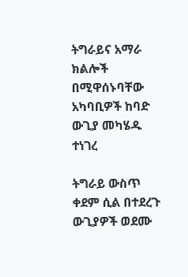ትግራይና አማራ ክልሎች በሚዋሰኑባቸው አካባቢዎች ከባድ ውጊያ መካሄዱ ተነገረ

ትግራይ ውስጥ ቀደም ሲል በተደረጉ ውጊያዎች ወደሙ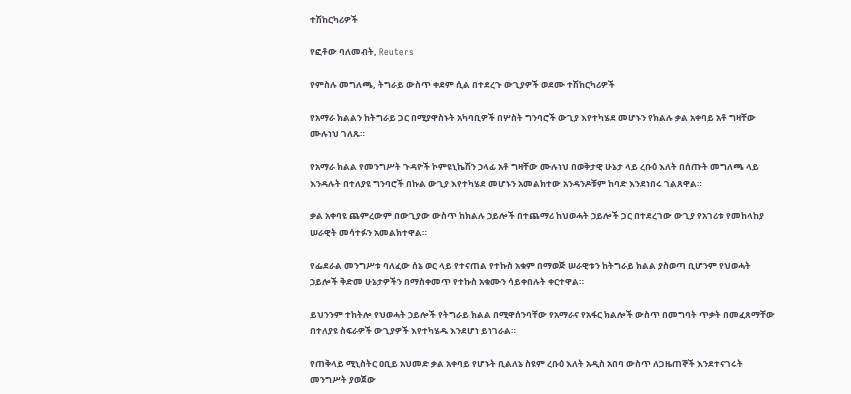ተሽከርካሪዎች

የፎቶው ባለመብት, Reuters

የምስሉ መግለጫ, ትግራይ ውስጥ ቀደም ሲል በተደረጉ ውጊያዎች ወደሙ ተሽከርካሪዎች

የአማራ ክልልን ከትግራይ ጋር በሚያዋስኑት አካባቢዎች በሦስት ግንባሮች ውጊያ እየተካሄደ መሆኑን የክልሉ ቃል አቀባይ አቶ ግዛቸው ሙሉነህ ገለጹ።

የአማራ ክልል የመንግሥት ጉዳዮች ኮምዩኒኬሽን ኃላፊ አቶ ግዛቸው ሙሉነህ በወቅታዊ ሁኔታ ላይ ረቡዕ እለት በሰጡት መግለጫ ላይ እንዳሉት በተለያዩ ግንባሮች በኩል ውጊያ እየተካሄደ መሆኑን አመልክተው አንዳንዶቹም ከባድ እንደነበሩ ገልጸዋል።

ቃል አቀባዩ ጨምረውም በውጊያው ውስጥ ከክልሉ ኃይሎች በተጨማሪ ከህወሓት ኃይሎች ጋር በተደረገው ውጊያ የአገሪቱ የመከላከያ ሠራዊት መሳተፉን አመልክተዋል።

የፌደራል መንግሥቱ ባለፈው ሰኔ ወር ላይ የተናጠል የተኩስ አቁም በማወጅ ሠራዊቱን ከትግራይ ክልል ያስወጣ ቢሆንም የህወሓት ኃይሎች ቅድመ ሁኔታዎችን በማስቀመጥ የተኩስ አቁሙን ሳይቀበሉት ቀርተዋል።

ይህንንም ተከትሎ የህወሓት ኃይሎች የትግራይ ክልል በሚዋሰንባቸው የአማራና የአፋር ክልሎች ውስጥ በመግባት ጥቃት በመፈጸማቸው በተለያዩ ስፍራዎች ውጊያዎች እየተካሄዱ እንደሆነ ይነገራል።

የጠቅላይ ሚኒስትር ዐቢይ አህመድ ቃል አቀባይ የሆኑት ቢልለኔ ስዩም ረቡዕ እለት አዲስ አበባ ውስጥ ለጋዜጠኞች እንደተናገሩት መንግሥት ያወጀው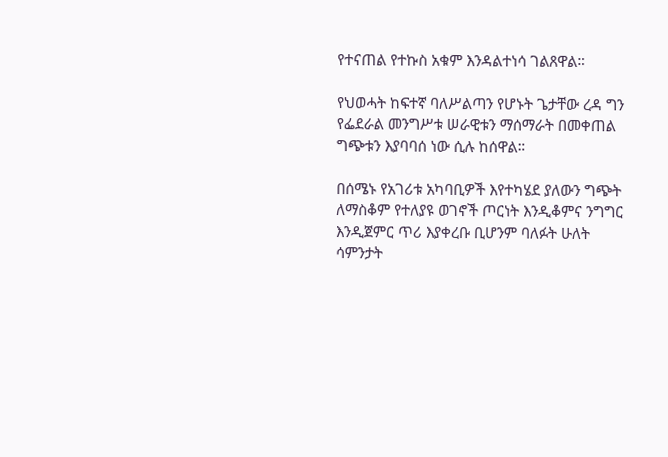የተናጠል የተኩስ አቁም እንዳልተነሳ ገልጸዋል።

የህወሓት ከፍተኛ ባለሥልጣን የሆኑት ጌታቸው ረዳ ግን የፌደራል መንግሥቱ ሠራዊቱን ማሰማራት በመቀጠል ግጭቱን እያባባሰ ነው ሲሉ ከሰዋል።

በሰሜኑ የአገሪቱ አካባቢዎች እየተካሄደ ያለውን ግጭት ለማስቆም የተለያዩ ወገኖች ጦርነት እንዲቆምና ንግግር እንዲጀምር ጥሪ እያቀረቡ ቢሆንም ባለፉት ሁለት ሳምንታት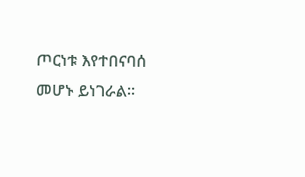ጦርነቱ እየተበናባሰ መሆኑ ይነገራል።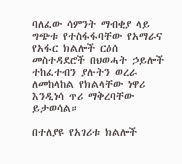ባለፈው ሳምንት ማብቂያ ላይ ግጭቱ የተስፋፋባቸው የአማራና የአፋር ክልሎች ርዕሰ መስተዳደሮች በህወሓት ኃይሎች ተከፈተብን ያሉትን ወረራ ለመከላከል የክልላቸው ነዋሪ እንዲነሳ ጥሪ ማቅረባቸው ይታወሳል።

በተለያዩ የአገሪቱ ክልሎች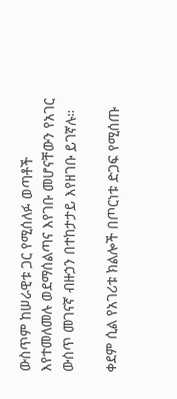ውስጥም ከሠራዊቱ ጋር የሚሰለፉ ወጣቶች እየተመለመሉ ወደማሰልጣና እየገቡ መሆናቸውን የአገር ውስጥ መገናኛ ብዙኃን በተከታታይ እየዘገቡ ይገኛሉ።

ቀደም ሲል የአገሪቱ ክልሎች በጦርነቱ ድጋፍ የሚሰጡ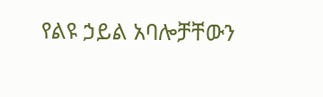የልዩ ኃይል አባሎቻቸውን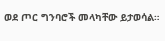ወደ ጦር ግንባሮች መላካቸው ይታወሳል።